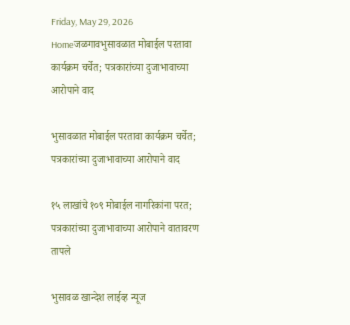Friday, May 29, 2026
Homeजळगावभुसावळात मोबाईल परतावा कार्यक्रम चर्चेत; पत्रकारांच्या दुजाभावाच्या आरोपाने वाद

भुसावळात मोबाईल परतावा कार्यक्रम चर्चेत; पत्रकारांच्या दुजाभावाच्या आरोपाने वाद

१५ लाखांचे १०९ मोबाईल नागरिकांना परत; पत्रकारांच्या दुजाभावाच्या आरोपाने वातावरण तापले

भुसावळ खान्देश लाईव्ह न्यूज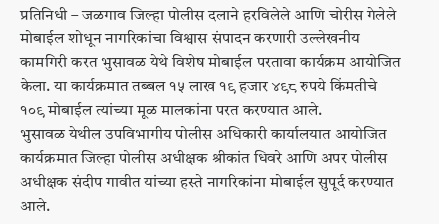प्रतिनिधी – जळगाव जिल्हा पोलीस दलाने हरविलेले आणि चोरीस गेलेले मोबाईल शोधून नागरिकांचा विश्वास संपादन करणारी उल्लेखनीय कामगिरी करत भुसावळ येथे विशेष मोबाईल परतावा कार्यक्रम आयोजित केला. या कार्यक्रमात तब्बल १५ लाख १९ हजार ४९८ रुपये किंमतीचे १०९ मोबाईल त्यांच्या मूळ मालकांना परत करण्यात आले.
भुसावळ येथील उपविभागीय पोलीस अधिकारी कार्यालयात आयोजित कार्यक्रमात जिल्हा पोलीस अधीक्षक श्रीकांत धिवरे आणि अपर पोलीस अधीक्षक संदीप गावीत यांच्या हस्ते नागरिकांना मोबाईल सुपूर्द करण्यात आले.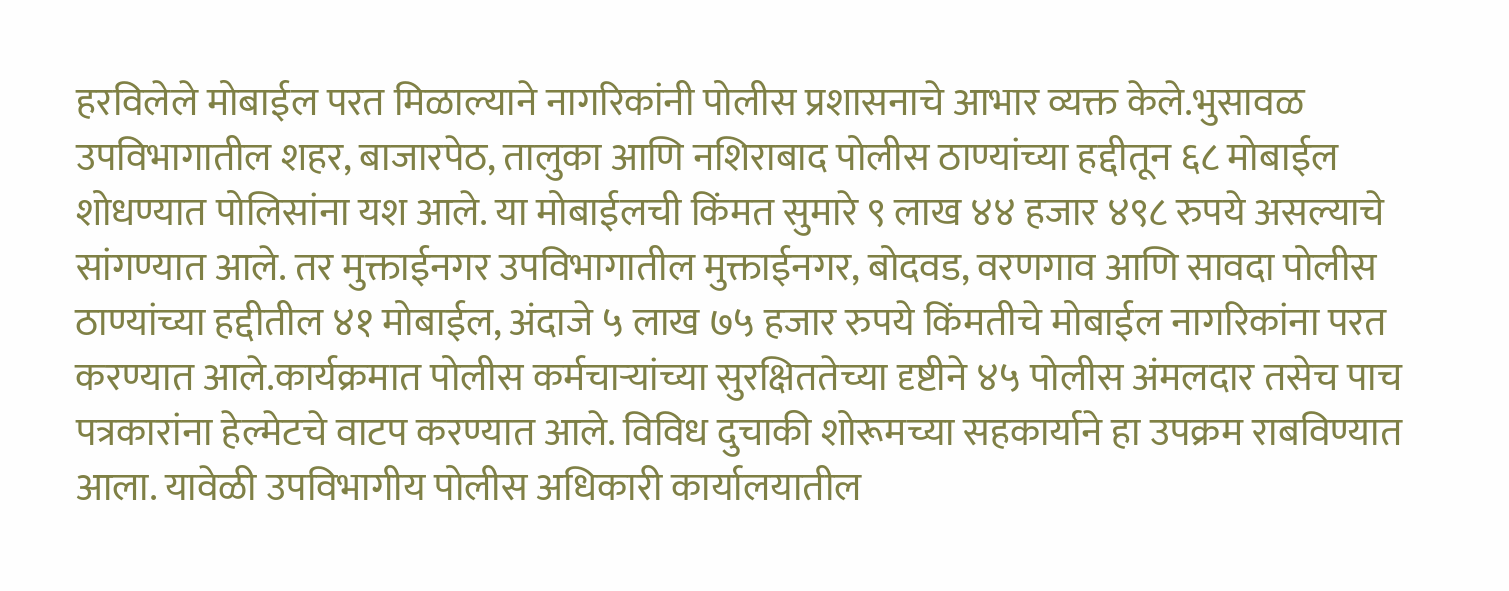हरविलेले मोबाईल परत मिळाल्याने नागरिकांनी पोलीस प्रशासनाचे आभार व्यक्त केले.भुसावळ उपविभागातील शहर, बाजारपेठ, तालुका आणि नशिराबाद पोलीस ठाण्यांच्या हद्दीतून ६८ मोबाईल शोधण्यात पोलिसांना यश आले. या मोबाईलची किंमत सुमारे ९ लाख ४४ हजार ४९८ रुपये असल्याचे सांगण्यात आले. तर मुक्ताईनगर उपविभागातील मुक्ताईनगर, बोदवड, वरणगाव आणि सावदा पोलीस ठाण्यांच्या हद्दीतील ४१ मोबाईल, अंदाजे ५ लाख ७५ हजार रुपये किंमतीचे मोबाईल नागरिकांना परत करण्यात आले.कार्यक्रमात पोलीस कर्मचाऱ्यांच्या सुरक्षिततेच्या दृष्टीने ४५ पोलीस अंमलदार तसेच पाच पत्रकारांना हेल्मेटचे वाटप करण्यात आले. विविध दुचाकी शोरूमच्या सहकार्याने हा उपक्रम राबविण्यात आला. यावेळी उपविभागीय पोलीस अधिकारी कार्यालयातील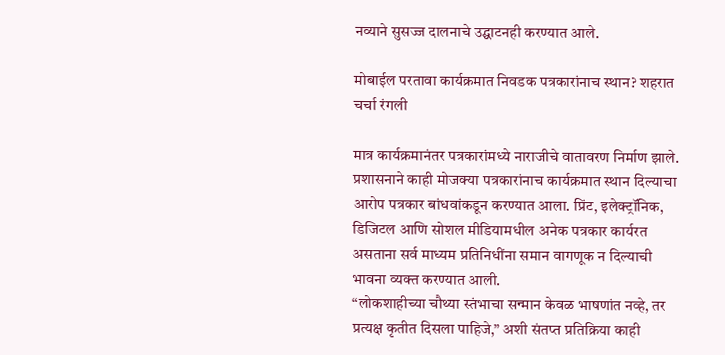नव्याने सुसज्ज दालनाचे उद्घाटनही करण्यात आले.

मोबाईल परतावा कार्यक्रमात निवडक पत्रकारांनाच स्थान? शहरात चर्चा रंगली

मात्र कार्यक्रमानंतर पत्रकारांमध्ये नाराजीचे वातावरण निर्माण झाले. प्रशासनाने काही मोजक्या पत्रकारांनाच कार्यक्रमात स्थान दिल्याचा आरोप पत्रकार बांधवांकडून करण्यात आला. प्रिंट, इलेक्ट्रॉनिक, डिजिटल आणि सोशल मीडियामधील अनेक पत्रकार कार्यरत असताना सर्व माध्यम प्रतिनिधींना समान वागणूक न दिल्याची भावना व्यक्त करण्यात आली.
“लोकशाहीच्या चौथ्या स्तंभाचा सन्मान केवळ भाषणांत नव्हे, तर प्रत्यक्ष कृतीत दिसला पाहिजे,” अशी संतप्त प्रतिक्रिया काही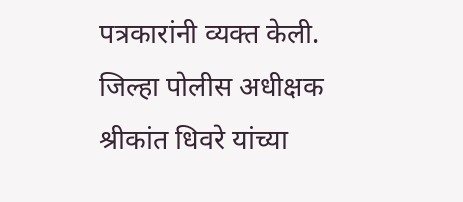पत्रकारांनी व्यक्त केली. जिल्हा पोलीस अधीक्षक श्रीकांत धिवरे यांच्या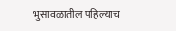भुसावळातील पहिल्याच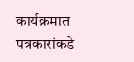कार्यक्रमात पत्रकारांकडे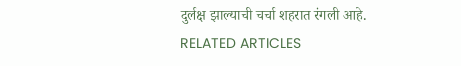दुर्लक्ष झाल्याची चर्चा शहरात रंगली आहे.
RELATED ARTICLES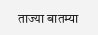ताज्या बातम्या